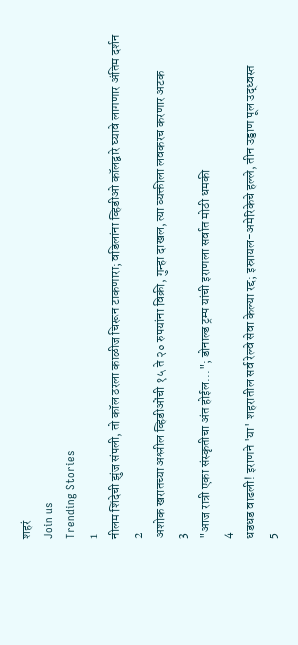शहरं
Join us
Trending Stories
1
नीलम शिंदेची झुंज संपली, तो कॉल ठरला काळीज चिरून टाकणारा; वडिलांना व्हिडीओ कॉलद्वारे घ्यावे लागणार अंतिम दर्शन
2
अशोक खरातच्या अश्लील व्हिडीओंची १५ ते २० रुपयांना विक्री, गुन्हा दाखल, त्या व्यक्तीला लवकरच करणार अटक
3
"आज रात्री एका संस्कृतीचा अंत होईल..."; डोनाल्ड ट्रम्प यांची इराणला सर्वात मोठी धमकी
4
धडधड वाढली! इराणने 'या' शहरातील सर्व रेल्वे सेवा केल्या रद्द; इस्रायल-अमेरिकेचे हल्ले, तीन उड्डाण पूल उद्ध्वस्त
5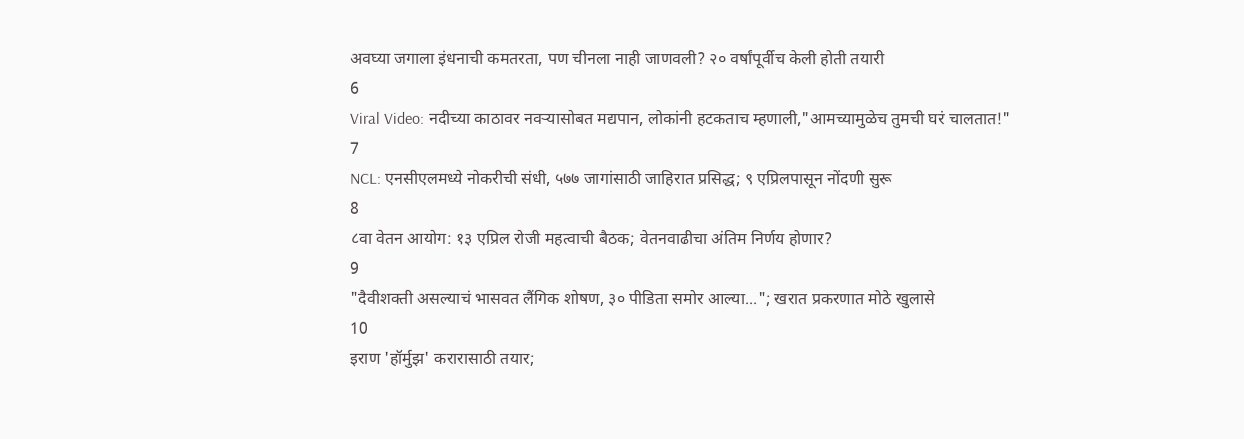अवघ्या जगाला इंधनाची कमतरता, पण चीनला नाही जाणवली? २० वर्षांपूर्वीच केली होती तयारी
6
Viral Video: नदीच्या काठावर नवऱ्यासोबत मद्यपान, लोकांनी हटकताच म्हणाली,"आमच्यामुळेच तुमची घरं चालतात!"
7
NCL: एनसीएलमध्ये नोकरीची संधी, ५७७ जागांसाठी जाहिरात प्रसिद्ध; ९ एप्रिलपासून नोंदणी सुरू
8
८वा वेतन आयोग: १३ एप्रिल रोजी महत्वाची बैठक; वेतनवाढीचा अंतिम निर्णय होणार?
9
"दैवीशक्ती असल्याचं भासवत लैंगिक शोषण, ३० पीडिता समोर आल्या..."; खरात प्रकरणात मोठे खुलासे
10
इराण 'हॉर्मुझ' करारासाठी तयार;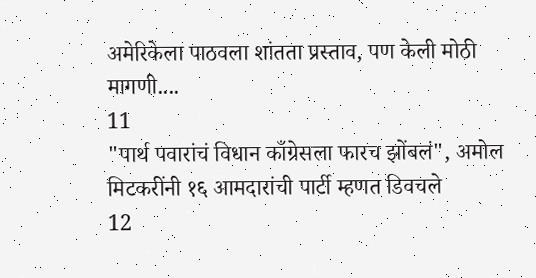अमेरिकेला पाठवला शांतता प्रस्ताव, पण केली मोठी मागणी....
11
"पार्थ पवारांचं विधान काँग्रेसला फारच झोंबलं", अमोल मिटकरींनी १६ आमदारांची पार्टी म्हणत डिवचले
12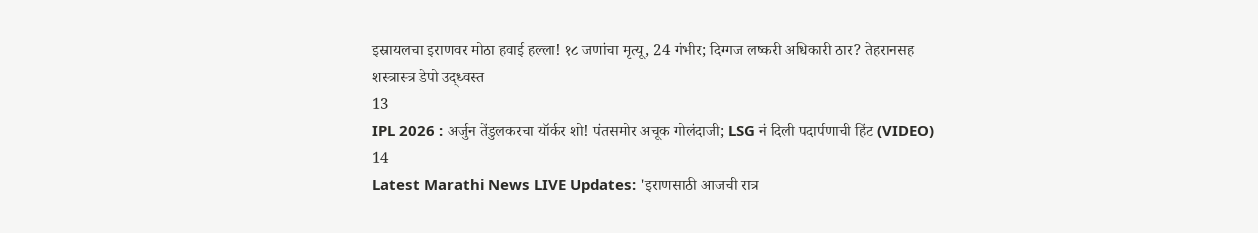इस्रायलचा इराणवर मोठा हवाई हल्ला! १८ जणांचा मृत्यू, 24 गंभीर; दिग्गज लष्करी अधिकारी ठार? तेहरानसह शस्त्रास्त्र डेपो उद्ध्वस्त
13
IPL 2026 : अर्जुन तेंडुलकरचा यॉर्कर शो! पंतसमोर अचूक गोलंदाजी; LSG नं दिली पदार्पणाची हिंट (VIDEO)
14
Latest Marathi News LIVE Updates: 'इराणसाठी आजची रात्र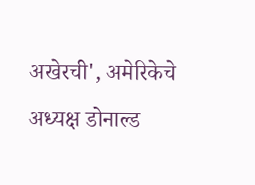अखेरची', अमेरिकेचे अध्यक्ष डोनाल्ड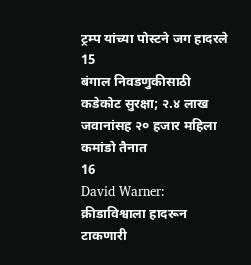ट्रम्प यांच्या पोस्टने जग हादरले
15
बंगाल निवडणुकीसाठी कडेकोट सुरक्षा; २.४ लाख जवानांसह २० हजार महिला कमांडो तैनात
16
David Warner: क्रीडाविश्वाला हादरून टाकणारी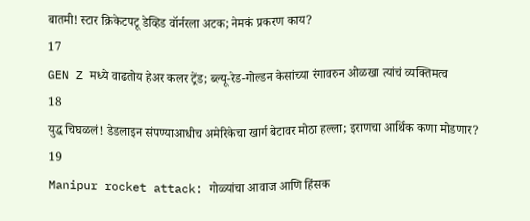बातमी! स्टार क्रिकेटपटू डेव्हिड वॉर्नरला अटक; नेमकं प्रकरण काय?
17
GEN Z मध्ये वाढतोय हेअर कलर ट्रेंड; ब्ल्यू-रेड-गोल्डन केसांच्या रंगावरुन ओळखा त्यांचं व्यक्तिमत्व
18
युद्ध चिघळलं! डेडलाइन संपण्याआधीच अमेरिकेचा खार्ग बेटावर मोठा हल्ला; इराणचा आर्थिक कणा मोडणार?
19
Manipur rocket attack: गोळ्यांचा आवाज आणि हिंसक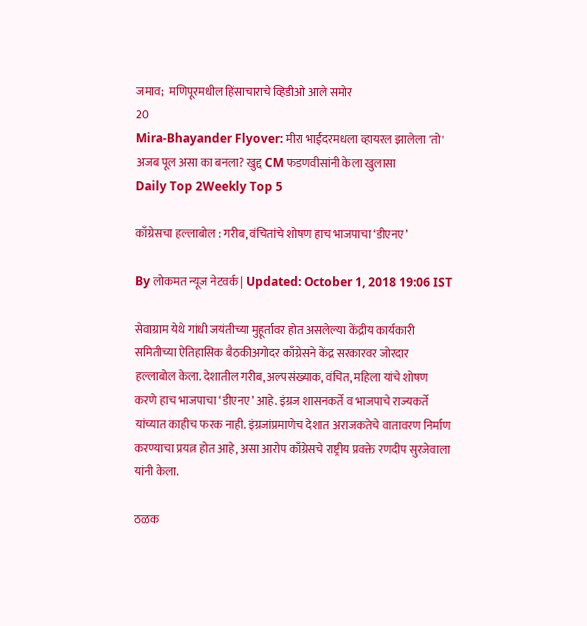जमाव;  मणिपूरमधील हिंसाचाराचे व्हिडीओ आले समोर
20
Mira-Bhayander Flyover: मीरा भाईंदरमधला व्हायरल झालेला 'तो' अजब पूल असा का बनला? खुद्द CM फडणवीसांनी केला खुलासा
Daily Top 2Weekly Top 5

काँग्रेसचा हल्लाबोल : गरीब, वंचितांचे शोषण हाच भाजपाचा ‘डीएनए’

By लोकमत न्यूज नेटवर्क | Updated: October 1, 2018 19:06 IST

सेवाग्राम येथे गांधी जयंतीच्या मुहूर्तावर होत असलेल्या केंद्रीय कार्यकारी समितीच्या ऐतिहासिक बैठकीअगोदर काँग्रेसने केंद्र सरकारवर जोरदार हल्लाबोल केला. देशातील गरीब, अल्पसंख्याक, वंचित, महिला यांचे शोषण करणे हाच भाजपाचा ‘डीएनए’ आहे. इंग्रज शासनकर्ते व भाजपाचे राज्यकर्ते यांच्यात काहीच फरक नाही. इंग्रजांप्रमाणेच देशात अराजकतेचे वातावरण निर्माण करण्याचा प्रयत्न होत आहे, असा आरोप काँग्रेसचे राष्ट्रीय प्रवक्ते रणदीप सुरजेवाला यांनी केला.

ठळक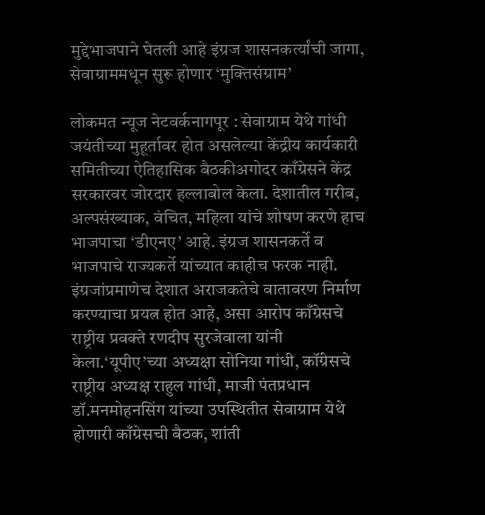मुद्देभाजपाने घेतली आहे इंग्रज शासनकर्त्यांची जागा, सेवाग्राममधून सुरू होणार ‘मुक्तिसंग्राम’

लोकमत न्यूज नेटवर्कनागपूर : सेवाग्राम येथे गांधी जयंतीच्या मुहूर्तावर होत असलेल्या केंद्रीय कार्यकारी समितीच्या ऐतिहासिक बैठकीअगोदर काँग्रेसने केंद्र सरकारवर जोरदार हल्लाबोल केला. देशातील गरीब, अल्पसंख्याक, वंचित, महिला यांचे शोषण करणे हाच भाजपाचा ‘डीएनए’ आहे. इंग्रज शासनकर्ते व भाजपाचे राज्यकर्ते यांच्यात काहीच फरक नाही. इंग्रजांप्रमाणेच देशात अराजकतेचे वातावरण निर्माण करण्याचा प्रयत्न होत आहे, असा आरोप काँग्रेसचे राष्ट्रीय प्रवक्ते रणदीप सुरजेवाला यांनी केला.‘यूपीए’च्या अध्यक्षा सोनिया गांधी, कॉंग्रेसचे राष्ट्रीय अध्यक्ष राहुल गांधी, माजी पंतप्रधान डॉ.मनमोहनसिंग यांच्या उपस्थितीत सेवाग्राम येथे होणारी काँग्रेसची बैठक, शांती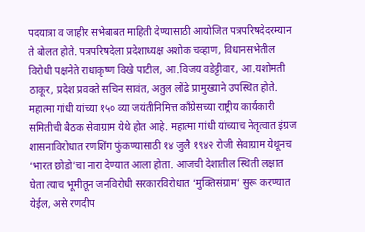पदयात्रा व जाहीर सभेबाबत माहिती देण्यासाठी आयोजित पत्रपरिषदेदरम्यान ते बोलत होते. पत्रपरिषदेला प्रदेशाध्यक्ष अशोक चव्हाण, विधानसभेतील विरोधी पक्षनेते राधाकृष्ण विखे पाटील, आ.विजय वडेट्टीवार, आ.यशोमती ठाकूर, प्रदेश प्रवक्ते सचिन सावंत, अतुल लोंढे प्रामुख्याने उपस्थित होते. महात्मा गांधी यांच्या १५० व्या जयंतीनिमित्त कॉंग्रेसच्या राष्ट्रीय कार्यकारी समितीची बैठक सेवाग्राम येथे होत आहे. महात्मा गांधी यांच्याच नेतृत्वात इंग्रज शासनाविरोधात रणशिंग फुंकण्यासाठी १४ जुलै १९४२ रोजी सेवाग्राम येथूनच ‘भारत छोडो’चा नारा देण्यात आला होता. आजची देशातील स्थिती लक्षात घेता त्याच भूमीतून जनविरोधी सरकारविरोधात ‘मुक्तिसंग्राम’ सुरू करण्यात येईल, असे रणदीप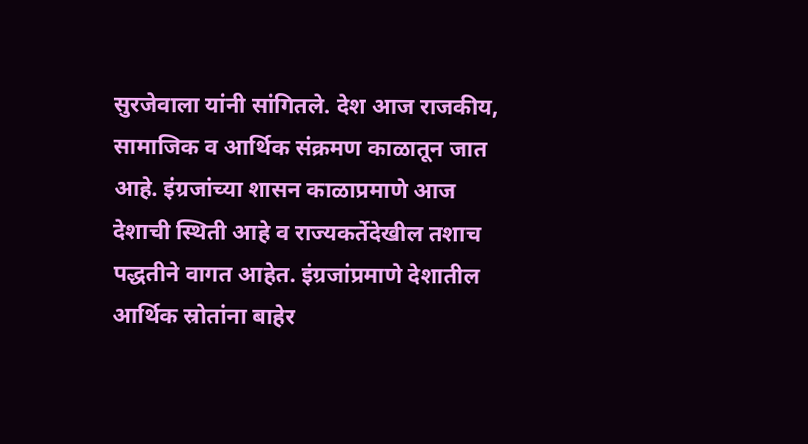सुरजेवाला यांनी सांगितले. देश आज राजकीय, सामाजिक व आर्थिक संक्रमण काळातून जात आहे. इंग्रजांच्या शासन काळाप्रमाणे आज देशाची स्थिती आहे व राज्यकर्तेदेखील तशाच पद्धतीने वागत आहेत. इंग्रजांप्रमाणे देशातील आर्थिक स्रोतांना बाहेर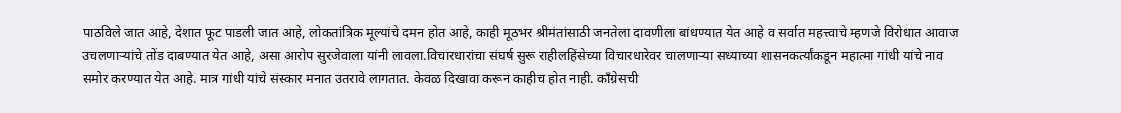पाठविले जात आहे, देशात फूट पाडली जात आहे, लोकतांत्रिक मूल्यांचे दमन होत आहे, काही मूठभर श्रीमंतांसाठी जनतेला दावणीला बांधण्यात येत आहे व सर्वात महत्त्वाचे म्हणजे विरोधात आवाज उचलणाऱ्यांचे तोंड दाबण्यात येत आहे, असा आरोप सुरजेवाला यांनी लावला.विचारधारांचा संघर्ष सुरू राहीलहिंसेच्या विचारधारेवर चालणाऱ्या सध्याच्या शासनकर्त्यांकडून महात्मा गांधी यांचे नाव समोर करण्यात येत आहे. मात्र गांधी यांचे संस्कार मनात उतरावे लागतात. केवळ दिखावा करून काहीच होत नाही. काँग्रेसची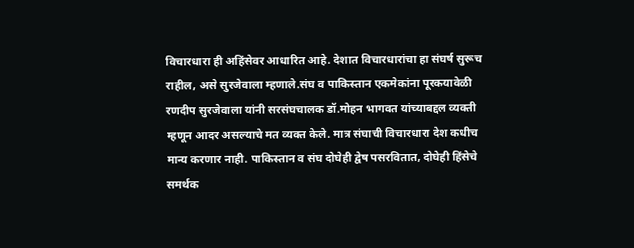विचारधारा ही अहिंसेवर आधारित आहे. देशात विचारधारांचा हा संघर्ष सुरूच राहील, असे सुरजेवाला म्हणाले.संघ व पाकिस्तान एकमेकांना पूरकयावेळी रणदीप सुरजेवाला यांनी सरसंघचालक डॉ.मोहन भागवत यांच्याबद्दल व्यक्ती म्हणून आदर असल्याचे मत व्यक्त केले. मात्र संघाची विचारधारा देश कधीच मान्य करणार नाही. पाकिस्तान व संघ दोघेही द्वेष पसरवितात, दोघेही हिंसेचे समर्थक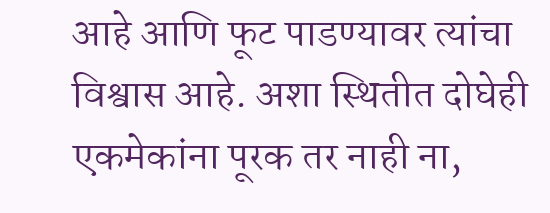आहे आणि फूट पाडण्यावर त्यांचा विश्वास आहे. अशा स्थितीत दोघेही एकमेकांना पूरक तर नाही ना,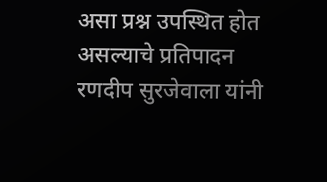असा प्रश्न उपस्थित होत असल्याचे प्रतिपादन रणदीप सुरजेवाला यांनी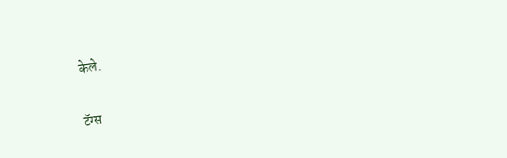केले.

टॅग्स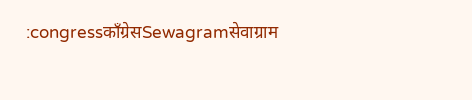:congressकाँग्रेसSewagramसेवाग्राम